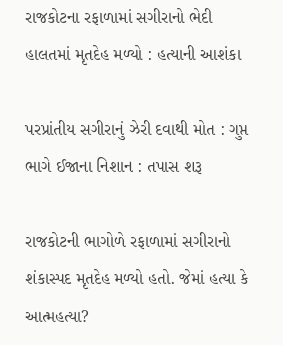રાજકોટના રફાળામાં સગીરાનો ભેદી હાલતમાં મૃતદેહ મળ્યો : હત્યાની આશંકા

પરપ્રાંતીય સગીરાનું ઝેરી દવાથી મોત : ગુપ્ત ભાગે ઈજાના નિશાન : તપાસ શરૂ

રાજકોટની ભાગોળે રફાળામાં સગીરાનો શંકાસ્પદ મૃતદેહ મળ્યો હતો. જેમાં હત્યા કે આત્મહત્યા?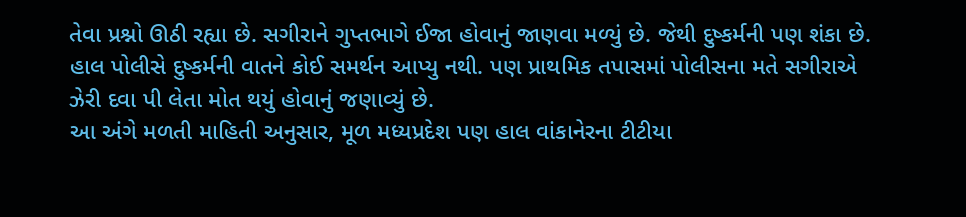તેવા પ્રશ્નો ઊઠી રહ્યા છે. સગીરાને ગુપ્તભાગે ઈજા હોવાનું જાણવા મળ્યું છે. જેથી દુષ્કર્મની પણ શંકા છે. હાલ પોલીસે દુષ્કર્મની વાતને કોઈ સમર્થન આપ્યુ નથી. પણ પ્રાથમિક તપાસમાં પોલીસના મતે સગીરાએ ઝેરી દવા પી લેતા મોત થયું હોવાનું જણાવ્યું છે.
આ અંગે મળતી માહિતી અનુસાર, મૂળ મધ્યપ્રદેશ પણ હાલ વાંકાનેરના ટીટીયા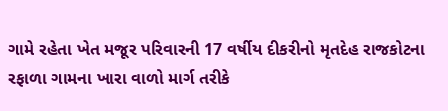ગામે રહેતા ખેત મજૂર પરિવારની 17 વર્ષીય દીકરીનો મૃતદેહ રાજકોટના રફાળા ગામના ખારા વાળો માર્ગ તરીકે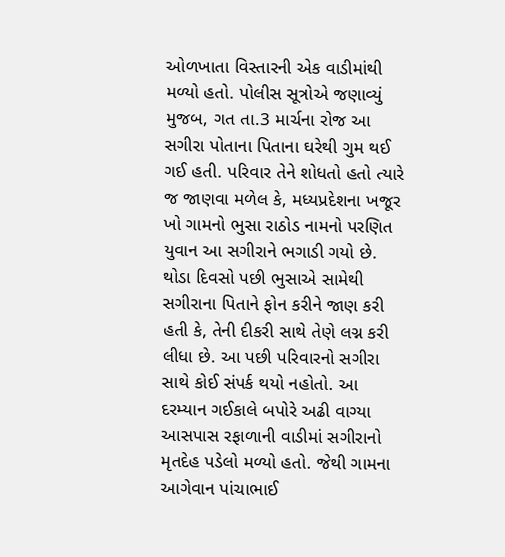ઓળખાતા વિસ્તારની એક વાડીમાંથી મળ્યો હતો. પોલીસ સૂત્રોએ જણાવ્યું મુજબ, ગત તા.3 માર્ચના રોજ આ સગીરા પોતાના પિતાના ઘરેથી ગુમ થઈ ગઈ હતી. પરિવાર તેને શોધતો હતો ત્યારે જ જાણવા મળેલ કે, મધ્યપ્રદેશના ખજૂર ખો ગામનો ભુસા રાઠોડ નામનો પરણિત યુવાન આ સગીરાને ભગાડી ગયો છે. થોડા દિવસો પછી ભુસાએ સામેથી સગીરાના પિતાને ફોન કરીને જાણ કરી હતી કે, તેની દીકરી સાથે તેણે લગ્ન કરી લીધા છે. આ પછી પરિવારનો સગીરા સાથે કોઈ સંપર્ક થયો નહોતો. આ દરમ્યાન ગઈકાલે બપોરે અઢી વાગ્યા આસપાસ રફાળાની વાડીમાં સગીરાનો મૃતદેહ પડેલો મળ્યો હતો. જેથી ગામના આગેવાન પાંચાભાઈ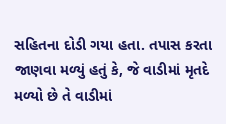સહિતના દોડી ગયા હતા. તપાસ કરતા જાણવા મળ્યું હતું કે, જે વાડીમાં મૃતદે મળ્યો છે તે વાડીમાં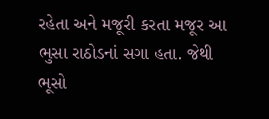રહેતા અને મજૂરી કરતા મજૂર આ ભુસા રાઠોડનાં સગા હતા. જેથી ભૂસો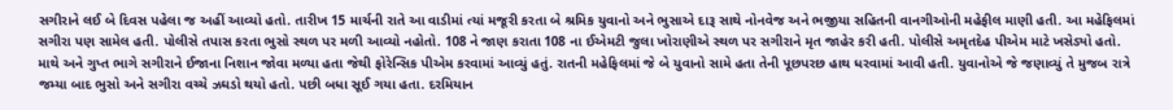સગીરાને લઈ બે દિવસ પહેલા જ અહીં આવ્યો હતો. તારીખ 15 માર્ચની રાતે આ વાડીમાં ત્યાં મજૂરી કરતા બે શ્રમિક યુવાનો અને ભુસાએ દારૂ સાથે નોનવેજ અને ભજીયા સહિતની વાનગીઓની મહેફીલ માણી હતી. આ મહેફિલમાં સગીરા પણ સામેલ હતી. પોલીસે તપાસ કરતા ભુસો સ્થળ પર મળી આવ્યો નહોતો. 108 ને જાણ કરાતા 108 ના ઈએમટી જુલા ખોરાણીએ સ્થળ પર સગીરાને મૃત જાહેર કરી હતી. પોલીસે અમૃતદેહ પીએમ માટે ખસેડ્યો હતો. માથે અને ગુપ્ત ભાગે સગીરાને ઈજાના નિશાન જોવા મળ્યા હતા જેથી ફોરેન્સિક પીએમ કરવામાં આવ્યું હતું. રાતની મહેફિલમાં જે બે યુવાનો સામે હતા તેની પૂછપરછ હાથ ધરવામાં આવી હતી. યુવાનોએ જે જણાવ્યું તે મુજબ રાત્રે જમ્યા બાદ ભુસો અને સગીરા વચ્ચે ઝઘડો થયો હતો. પછી બધા સૂઈ ગયા હતા. દરમિયાન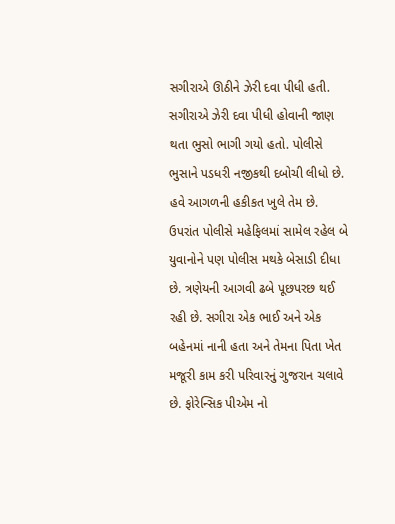સગીરાએ ઊઠીને ઝેરી દવા પીધી હતી. સગીરાએ ઝેરી દવા પીધી હોવાની જાણ થતા ભુસો ભાગી ગયો હતો. પોલીસે ભુસાને પડધરી નજીકથી દબોચી લીધો છે. હવે આગળની હકીકત ખુલે તેમ છે. ઉપરાંત પોલીસે મહેફિલમાં સામેલ રહેલ બે યુવાનોને પણ પોલીસ મથકે બેસાડી દીધા છે. ત્રણેયની આગવી ઢબે પૂછપરછ થઈ રહી છે. સગીરા એક ભાઈ અને એક બહેનમાં નાની હતા અને તેમના પિતા ખેત મજૂરી કામ કરી પરિવારનું ગુજરાન ચલાવે છે. ફોરેન્સિક પીએમ નો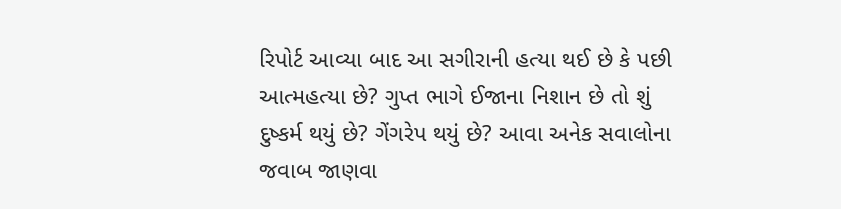રિપોર્ટ આવ્યા બાદ આ સગીરાની હત્યા થઈ છે કે પછી આત્મહત્યા છે? ગુપ્ત ભાગે ઈજાના નિશાન છે તો શું દુષ્કર્મ થયું છે? ગેંગરેપ થયું છે? આવા અનેક સવાલોના જવાબ જાણવા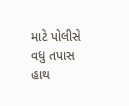માટે પોલીસે વધુ તપાસ હાથ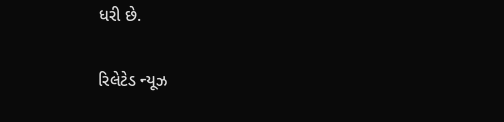ધરી છે.

રિલેટેડ ન્યૂઝ